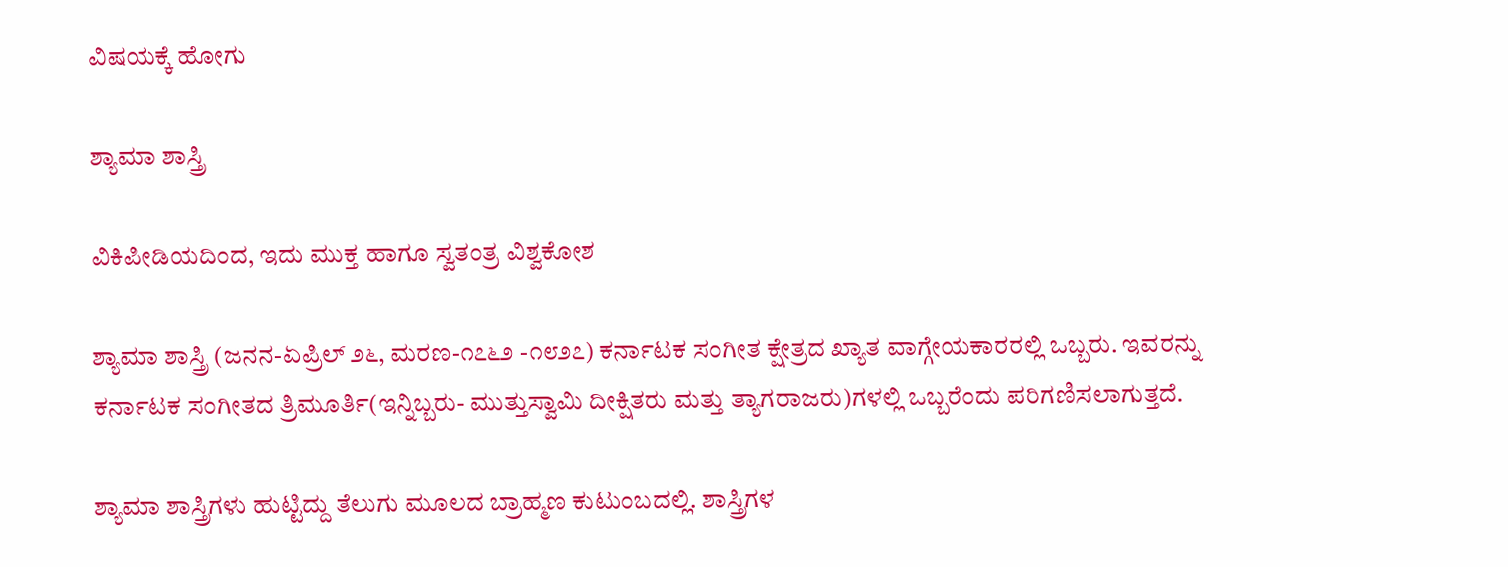ವಿಷಯಕ್ಕೆ ಹೋಗು

ಶ್ಯಾಮಾ ಶಾಸ್ತ್ರಿ

ವಿಕಿಪೀಡಿಯದಿಂದ, ಇದು ಮುಕ್ತ ಹಾಗೂ ಸ್ವತಂತ್ರ ವಿಶ್ವಕೋಶ

ಶ್ಯಾಮಾ ಶಾಸ್ತ್ರಿ (ಜನನ-ಏಪ್ರಿಲ್ ೨೬, ಮರಣ-೧೭೬೨ -೧೮೨೭) ಕರ್ನಾಟಕ ಸಂಗೀತ ಕ್ಷೇತ್ರದ ಖ್ಯಾತ ವಾಗ್ಗೇಯಕಾರರಲ್ಲಿ ಒಬ್ಬರು. ಇವರನ್ನು ಕರ್ನಾಟಕ ಸಂಗೀತದ ತ್ರಿಮೂರ್ತಿ(ಇನ್ನಿಬ್ಬರು- ಮುತ್ತುಸ್ವಾಮಿ ದೀಕ್ಷಿತರು ಮತ್ತು ತ್ಯಾಗರಾಜರು)ಗಳಲ್ಲಿ ಒಬ್ಬರೆಂದು ಪರಿಗಣಿಸಲಾಗುತ್ತದೆ.

ಶ್ಯಾಮಾ ಶಾಸ್ತ್ರಿಗಳು ಹುಟ್ಟಿದ್ದು ತೆಲುಗು ಮೂಲದ ಬ್ರಾಹ್ಮಣ ಕುಟುಂಬದಲ್ಲಿ. ಶಾಸ್ತ್ರಿಗಳ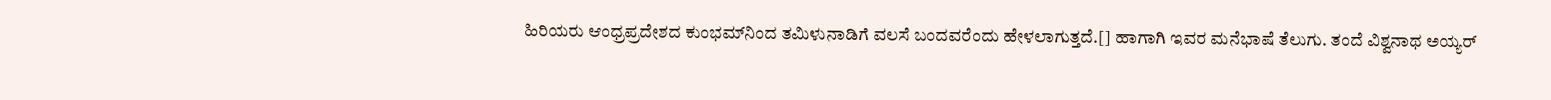ಹಿರಿಯರು ಆಂಧ್ರಪ್ರದೇಶದ ಕುಂಭಮ್‌ನಿಂದ ತಮಿಳುನಾಡಿಗೆ ವಲಸೆ ಬಂದವರೆಂದು ಹೇಳಲಾಗುತ್ತದೆ.[] ಹಾಗಾಗಿ ಇವರ ಮನೆಭಾಷೆ ತೆಲುಗು. ತಂದೆ ವಿಶ್ವನಾಥ ಅಯ್ಯರ್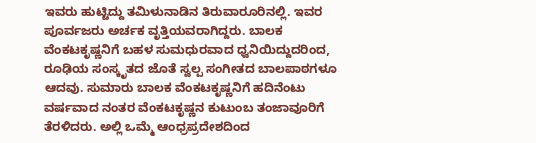ಇವರು ಹುಟ್ಟಿದ್ದು ತಮಿಳುನಾಡಿನ ತಿರುವಾರೂರಿನಲ್ಲಿ. ಇವರ ಪೂರ್ವಜರು ಅರ್ಚಕ ವೃತ್ತಿಯವರಾಗಿದ್ದರು. ಬಾಲಕ ವೆಂಕಟಕೃಷ್ಣನಿಗೆ ಬಹಳ ಸುಮಧುರವಾದ ಧ್ವನಿಯಿದ್ದುದರಿಂದ, ರೂಢಿಯ ಸಂಸ್ಕೃತದ ಜೊತೆ ಸ್ವಲ್ಪ ಸಂಗೀತದ ಬಾಲಪಾಠಗಳೂ ಆದವು. ಸುಮಾರು ಬಾಲಕ ವೆಂಕಟಕೃಷ್ಣನಿಗೆ ಹದಿನೆಂಟು ವರ್ಷವಾದ ನಂತರ ವೆಂಕಟಕೃಷ್ಣನ ಕುಟುಂಬ ತಂಜಾವೂರಿಗೆ ತೆರಳಿದರು. ಅಲ್ಲಿ ಒಮ್ಮೆ ಆಂಧ್ರಪ್ರದೇಶದಿಂದ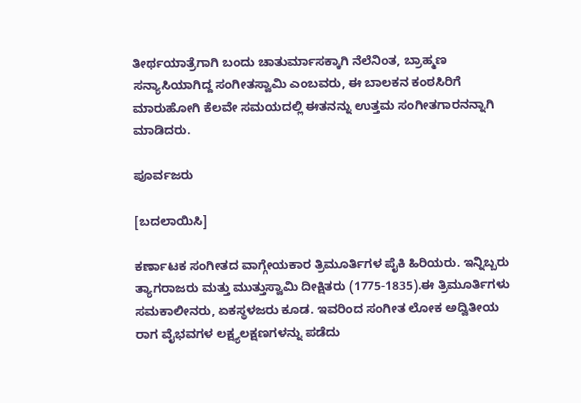ತೀರ್ಥಯಾತ್ರೆಗಾಗಿ ಬಂದು ಚಾತುರ್ಮಾಸಕ್ಕಾಗಿ ನೆಲೆನಿಂತ, ಬ್ರಾಹ್ಮಣ ಸನ್ಯಾಸಿಯಾಗಿದ್ದ ಸಂಗೀತಸ್ವಾಮಿ ಎಂಬವರು, ಈ ಬಾಲಕನ ಕಂಠಸಿರಿಗೆ ಮಾರುಹೋಗಿ ಕೆಲವೇ ಸಮಯದಲ್ಲಿ ಈತನನ್ನು ಉತ್ತಮ ಸಂಗೀತಗಾರನನ್ನಾಗಿ ಮಾಡಿದರು.

ಪೂರ್ವಜರು

[ಬದಲಾಯಿಸಿ]

ಕರ್ಣಾಟಕ ಸಂಗೀತದ ವಾಗ್ಗೇಯಕಾರ ತ್ರಿಮೂರ್ತಿಗಳ ಪೈಕಿ ಹಿರಿಯರು. ಇನ್ನಿಬ್ಬರು ತ್ಯಾಗರಾಜರು ಮತ್ತು ಮುತ್ತುಸ್ವಾಮಿ ದೀಕ್ಷಿತರು (1775-1835).ಈ ತ್ರಿಮೂರ್ತಿಗಳು ಸಮಕಾಲೀನರು, ಏಕಸ್ಥಳಜರು ಕೂಡ. ಇವರಿಂದ ಸಂಗೀತ ಲೋಕ ಅದ್ವಿತೀಯ ರಾಗ ವೈಭವಗಳ ಲಕ್ಷ್ಯಲಕ್ಷಣಗಳನ್ನು ಪಡೆದು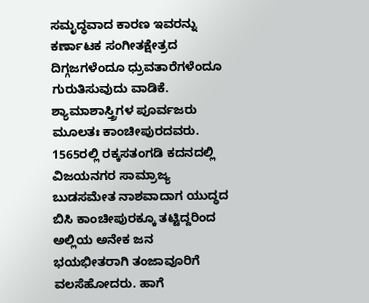ಸಮೃದ್ಧವಾದ ಕಾರಣ ಇವರನ್ನು ಕರ್ಣಾಟಕ ಸಂಗೀತಕ್ಷೇತ್ರದ ದಿಗ್ಗಜಗಳೆಂದೂ ಧ್ರುವತಾರೆಗಳೆಂದೂ ಗುರುತಿಸುವುದು ವಾಡಿಕೆ. ಶ್ಯಾಮಾಶಾಸ್ತ್ರಿಗಳ ಪೂರ್ವಜರು ಮೂಲತಃ ಕಾಂಚೀಪುರದವರು. 1565ರಲ್ಲಿ ರಕ್ಕಸತಂಗಡಿ ಕದನದಲ್ಲಿ ವಿಜಯನಗರ ಸಾಮ್ರಾಜ್ಯ ಬುಡಸಮೇತ ನಾಶವಾದಾಗ ಯುದ್ಧದ ಬಿಸಿ ಕಾಂಚೀಪುರಕ್ಕೂ ತಟ್ಟಿದ್ದರಿಂದ ಅಲ್ಲಿಯ ಅನೇಕ ಜನ ಭಯಭೀತರಾಗಿ ತಂಜಾವೂರಿಗೆ ವಲಸೆಹೋದರು. ಹಾಗೆ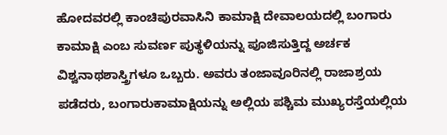ಹೋದವರಲ್ಲಿ ಕಾಂಚಿಪುರವಾಸಿನಿ ಕಾಮಾಕ್ಷಿ ದೇವಾಲಯದಲ್ಲಿ ಬಂಗಾರು ಕಾಮಾಕ್ಷಿ ಎಂಬ ಸುವರ್ಣ ಪುತ್ಥಳಿಯನ್ನು ಪೂಜಿಸುತ್ತಿದ್ದ ಅರ್ಚಕ ವಿಶ್ವನಾಥಶಾಸ್ತ್ರಿಗಳೂ ಒಬ್ಬರು. ಅವರು ತಂಜಾವೂರಿನಲ್ಲಿ ರಾಜಾಶ್ರಯ ಪಡೆದರು, ಬಂಗಾರುಕಾಮಾಕ್ಷಿಯನ್ನು ಅಲ್ಲಿಯ ಪಶ್ಚಿಮ ಮುಖ್ಯರಸ್ತೆಯಲ್ಲಿಯ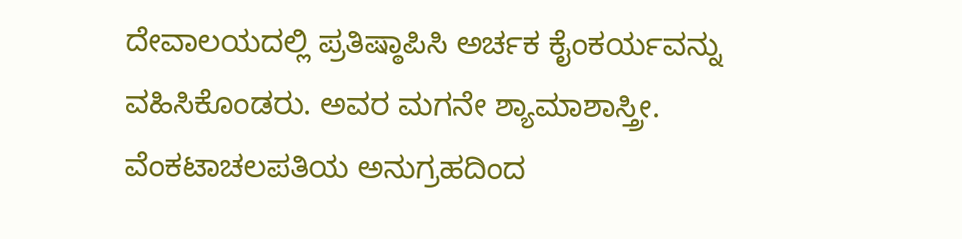ದೇವಾಲಯದಲ್ಲಿ ಪ್ರತಿಷ್ಠಾಪಿಸಿ ಅರ್ಚಕ ಕೈಂಕರ್ಯವನ್ನು ವಹಿಸಿಕೊಂಡರು. ಅವರ ಮಗನೇ ಶ್ಯಾಮಾಶಾಸ್ತ್ರೀ. ವೆಂಕಟಾಚಲಪತಿಯ ಅನುಗ್ರಹದಿಂದ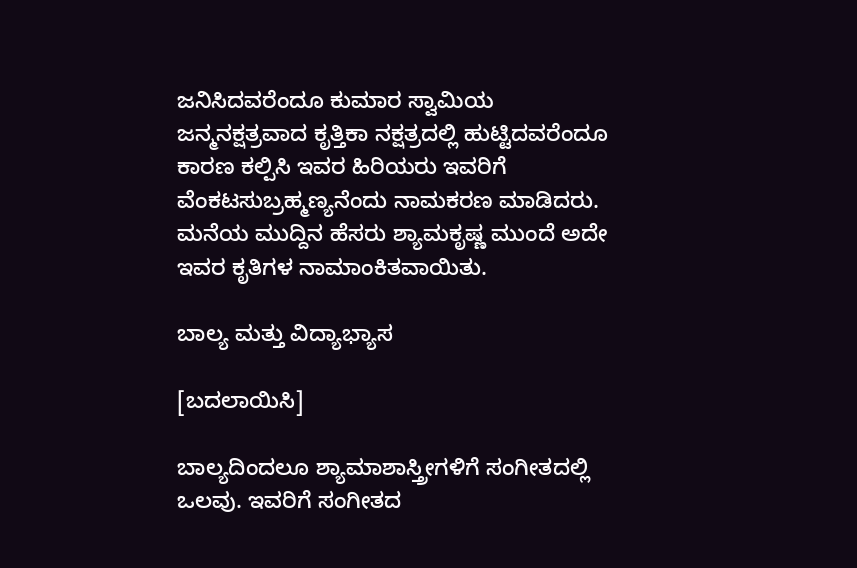ಜನಿಸಿದವರೆಂದೂ ಕುಮಾರ ಸ್ವಾಮಿಯ ಜನ್ಮನಕ್ಷತ್ರವಾದ ಕೃತ್ತಿಕಾ ನಕ್ಷತ್ರದಲ್ಲಿ ಹುಟ್ಟಿದವರೆಂದೂ ಕಾರಣ ಕಲ್ಪಿಸಿ ಇವರ ಹಿರಿಯರು ಇವರಿಗೆ ವೆಂಕಟಸುಬ್ರಹ್ಮಣ್ಯನೆಂದು ನಾಮಕರಣ ಮಾಡಿದರು. ಮನೆಯ ಮುದ್ದಿನ ಹೆಸರು ಶ್ಯಾಮಕೃಷ್ಣ ಮುಂದೆ ಅದೇ ಇವರ ಕೃತಿಗಳ ನಾಮಾಂಕಿತವಾಯಿತು.

ಬಾಲ್ಯ ಮತ್ತು ವಿದ್ಯಾಭ್ಯಾಸ

[ಬದಲಾಯಿಸಿ]

ಬಾಲ್ಯದಿಂದಲೂ ಶ್ಯಾಮಾಶಾಸ್ತ್ರೀಗಳಿಗೆ ಸಂಗೀತದಲ್ಲಿ ಒಲವು. ಇವರಿಗೆ ಸಂಗೀತದ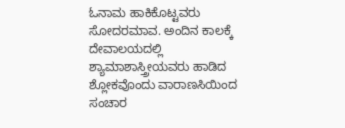ಓನಾಮ ಹಾಕಿಕೊಟ್ಟವರು ಸೋದರಮಾವ. ಅಂದಿನ ಕಾಲಕ್ಕೆ ದೇವಾಲಯದಲ್ಲಿ ಶ್ಯಾಮಾಶಾಸ್ತ್ರೀಯವರು ಹಾಡಿದ ಶ್ಲೋಕವೊಂದು ವಾರಾಣಸಿಯಿಂದ ಸಂಚಾರ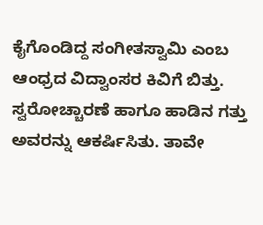ಕೈಗೊಂಡಿದ್ದ ಸಂಗೀತಸ್ವಾಮಿ ಎಂಬ ಆಂಧ್ರದ ವಿದ್ವಾಂಸರ ಕಿವಿಗೆ ಬಿತ್ತು. ಸ್ವರೋಚ್ಚಾರಣೆ ಹಾಗೂ ಹಾಡಿನ ಗತ್ತು ಅವರನ್ನು ಆಕರ್ಷಿಸಿತು. ತಾವೇ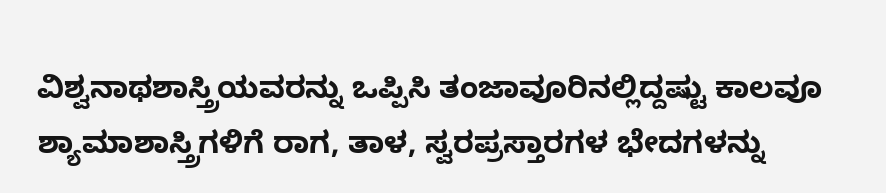ವಿಶ್ವನಾಥಶಾಸ್ತ್ರಿಯವರನ್ನು ಒಪ್ಪಿಸಿ ತಂಜಾವೂರಿನಲ್ಲಿದ್ದಷ್ಟು ಕಾಲವೂ ಶ್ಯಾಮಾಶಾಸ್ತ್ರಿಗಳಿಗೆ ರಾಗ, ತಾಳ, ಸ್ವರಪ್ರಸ್ತಾರಗಳ ಭೇದಗಳನ್ನು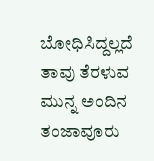ಬೋಧಿಸಿದ್ದಲ್ಲದೆ ತಾವು ತೆರಳುವ ಮುನ್ನ ಅಂದಿನ ತಂಜಾವೂರು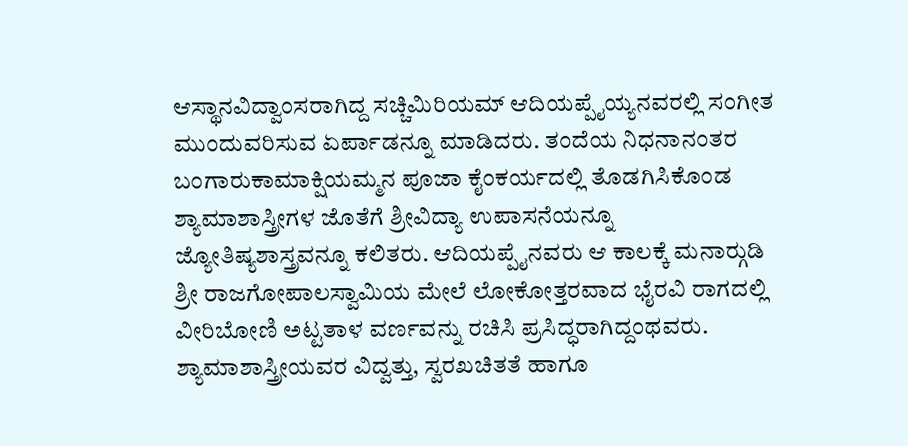ಆಸ್ಥಾನವಿದ್ವಾಂಸರಾಗಿದ್ದ ಸಚ್ಚಿಮಿರಿಯಮ್ ಆದಿಯಪ್ಪೈಯ್ಯನವರಲ್ಲಿ ಸಂಗೀತ ಮುಂದುವರಿಸುವ ಏರ್ಪಾಡನ್ನೂ ಮಾಡಿದರು. ತಂದೆಯ ನಿಧನಾನಂತರ ಬಂಗಾರುಕಾಮಾಕ್ಷಿಯಮ್ಮನ ಪೂಜಾ ಕೈಂಕರ್ಯದಲ್ಲಿ ತೊಡಗಿಸಿಕೊಂಡ ಶ್ಯಾಮಾಶಾಸ್ತ್ರೀಗಳ ಜೊತೆಗೆ ಶ್ರೀವಿದ್ಯಾ ಉಪಾಸನೆಯನ್ನೂ ಜ್ಯೋತಿಷ್ಯಶಾಸ್ತ್ರವನ್ನೂ ಕಲಿತರು. ಆದಿಯಪ್ಪೈನವರು ಆ ಕಾಲಕ್ಕೆ ಮನಾರ್‍ಗುಡಿ ಶ್ರೀ ರಾಜಗೋಪಾಲಸ್ವಾಮಿಯ ಮೇಲೆ ಲೋಕೋತ್ತರವಾದ ಭೈರವಿ ರಾಗದಲ್ಲಿ ವೀರಿಬೋಣಿ ಅಟ್ಟತಾಳ ವರ್ಣವನ್ನು ರಚಿಸಿ ಪ್ರಸಿದ್ಧರಾಗಿದ್ದಂಥವರು. ಶ್ಯಾಮಾಶಾಸ್ತ್ರೀಯವರ ವಿದ್ವತ್ತು, ಸ್ವರಖಚಿತತೆ ಹಾಗೂ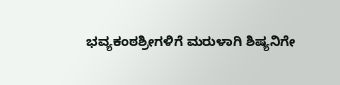ಭವ್ಯಕಂಠಶ್ರೀಗಳಿಗೆ ಮರುಳಾಗಿ ಶಿಷ್ಯನಿಗೇ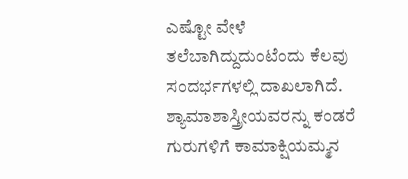ಎಷ್ಟೋ ವೇಳೆ ತಲೆಬಾಗಿದ್ದುದುಂಟೆಂದು ಕೆಲವು ಸಂದರ್ಭಗಳಲ್ಲಿ ದಾಖಲಾಗಿದೆ. ಶ್ಯಾಮಾಶಾಸ್ತ್ರೀಯವರನ್ನು ಕಂಡರೆ ಗುರುಗಳಿಗೆ ಕಾಮಾಕ್ಷಿಯಮ್ಮನ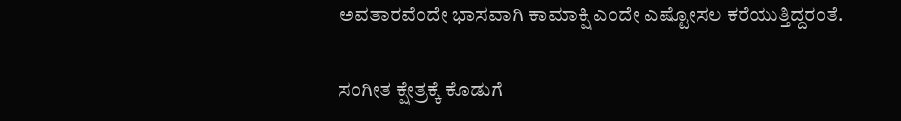ಅವತಾರವೆಂದೇ ಭಾಸವಾಗಿ ಕಾಮಾಕ್ಷಿ ಎಂದೇ ಎಷ್ಟೋಸಲ ಕರೆಯುತ್ತಿದ್ದರಂತೆ.

ಸಂಗೀತ ಕ್ಷೇತ್ರಕ್ಕೆ ಕೊಡುಗೆ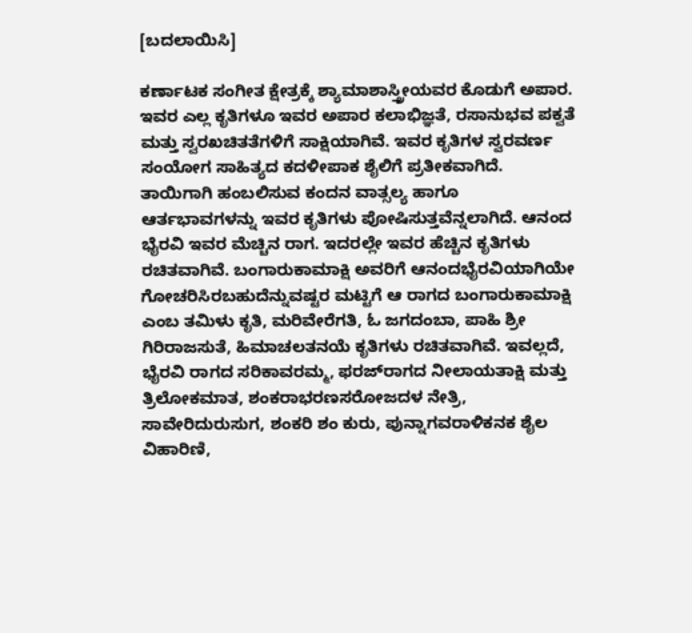[ಬದಲಾಯಿಸಿ]

ಕರ್ಣಾಟಕ ಸಂಗೀತ ಕ್ಷೇತ್ರಕ್ಕೆ ಶ್ಯಾಮಾಶಾಸ್ತ್ರೀಯವರ ಕೊಡುಗೆ ಅಪಾರ. ಇವರ ಎಲ್ಲ ಕೃತಿಗಳೂ ಇವರ ಅಪಾರ ಕಲಾಭಿಜ್ಞತೆ, ರಸಾನುಭವ ಪಕ್ವತೆ ಮತ್ತು ಸ್ವರಖಚಿತತೆಗಳಿಗೆ ಸಾಕ್ಷಿಯಾಗಿವೆ. ಇವರ ಕೃತಿಗಳ ಸ್ವರವರ್ಣ ಸಂಯೋಗ ಸಾಹಿತ್ಯದ ಕದಳೀಪಾಕ ಶೈಲಿಗೆ ಪ್ರತೀಕವಾಗಿದೆ. ತಾಯಿಗಾಗಿ ಹಂಬಲಿಸುವ ಕಂದನ ವಾತ್ಸಲ್ಯ ಹಾಗೂ ಆರ್ತಭಾವಗಳನ್ನು ಇವರ ಕೃತಿಗಳು ಪೋಷಿಸುತ್ತವೆನ್ನಲಾಗಿದೆ. ಆನಂದ ಭೈರವಿ ಇವರ ಮೆಚ್ಚಿನ ರಾಗ. ಇದರಲ್ಲೇ ಇವರ ಹೆಚ್ಚಿನ ಕೃತಿಗಳು ರಚಿತವಾಗಿವೆ. ಬಂಗಾರುಕಾಮಾಕ್ಷಿ ಅವರಿಗೆ ಆನಂದಭೈರವಿಯಾಗಿಯೇ ಗೋಚರಿಸಿರಬಹುದೆನ್ನುವಷ್ಟರ ಮಟ್ಟಿಗೆ ಆ ರಾಗದ ಬಂಗಾರುಕಾಮಾಕ್ಷಿ ಎಂಬ ತಮಿಳು ಕೃತಿ, ಮರಿವೇರೆಗತಿ, ಓ ಜಗದಂಬಾ, ಪಾಹಿ ಶ್ರೀ ಗಿರಿರಾಜಸುತೆ, ಹಿಮಾಚಲತನಯೆ ಕೃತಿಗಳು ರಚಿತವಾಗಿವೆ. ಇವಲ್ಲದೆ, ಭೈರವಿ ರಾಗದ ಸರಿಕಾವರಮ್ಮ, ಫರಜ್‍ರಾಗದ ನೀಲಾಯತಾಕ್ಷಿ ಮತ್ತು ತ್ರಿಲೋಕಮಾತ, ಶಂಕರಾಭರಣಸರೋಜದಳ ನೇತ್ರಿ, ಸಾವೇರಿದುರುಸುಗ, ಶಂಕರಿ ಶಂ ಕುರು, ಪುನ್ನಾಗವರಾಳಿಕನಕ ಶೈಲ ವಿಹಾರಿಣಿ,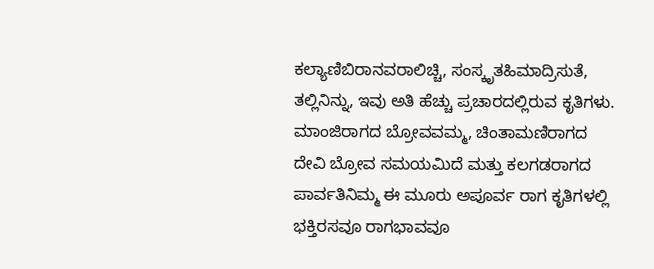ಕಲ್ಯಾಣಿಬಿರಾನವರಾಲಿಚ್ಚಿ, ಸಂಸ್ಕೃತಹಿಮಾದ್ರಿಸುತೆ, ತಲ್ಲಿನಿನ್ನು, ಇವು ಅತಿ ಹೆಚ್ಚು ಪ್ರಚಾರದಲ್ಲಿರುವ ಕೃತಿಗಳು. ಮಾಂಜಿರಾಗದ ಬ್ರೋವವಮ್ಮ, ಚಿಂತಾಮಣಿರಾಗದ ದೇವಿ ಬ್ರೋವ ಸಮಯಮಿದೆ ಮತ್ತು ಕಲಗಡರಾಗದ ಪಾರ್ವತಿನಿಮ್ಮ ಈ ಮೂರು ಅಪೂರ್ವ ರಾಗ ಕೃತಿಗಳಲ್ಲಿ ಭಕ್ತಿರಸವೂ ರಾಗಭಾವವೂ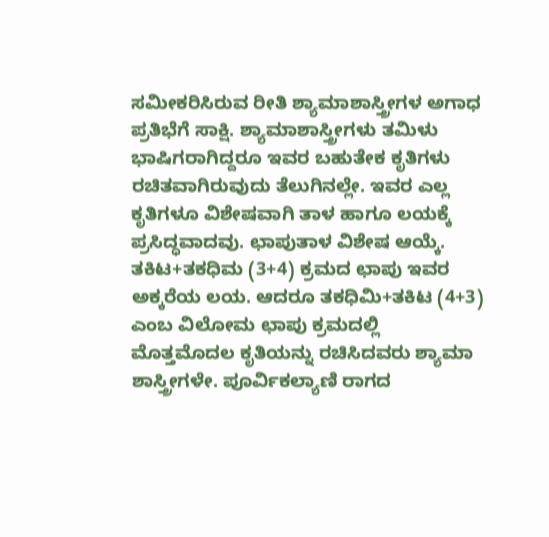ಸಮೀಕರಿಸಿರುವ ರೀತಿ ಶ್ಯಾಮಾಶಾಸ್ತ್ರೀಗಳ ಅಗಾಧ ಪ್ರತಿಭೆಗೆ ಸಾಕ್ಷಿ. ಶ್ಯಾಮಾಶಾಸ್ತ್ರೀಗಳು ತಮಿಳು ಭಾಷಿಗರಾಗಿದ್ದರೂ ಇವರ ಬಹುತೇಕ ಕೃತಿಗಳು ರಚಿತವಾಗಿರುವುದು ತೆಲುಗಿನಲ್ಲೇ. ಇವರ ಎಲ್ಲ ಕೃತಿಗಳೂ ವಿಶೇಷವಾಗಿ ತಾಳ ಹಾಗೂ ಲಯಕ್ಕೆ ಪ್ರಸಿದ್ಧವಾದವು. ಛಾಪುತಾಳ ವಿಶೇಷ ಆಯ್ಕೆ. ತಕಿಟ+ತಕಧಿಮ (3+4) ಕ್ರಮದ ಛಾಪು ಇವರ ಅಕ್ಕರೆಯ ಲಯ. ಆದರೂ ತಕಧಿಮಿ+ತಕಿಟ (4+3) ಎಂಬ ವಿಲೋಮ ಛಾಪು ಕ್ರಮದಲ್ಲಿ ಮೊತ್ತಮೊದಲ ಕೃತಿಯನ್ನು ರಚಿಸಿದವರು ಶ್ಯಾಮಾ ಶಾಸ್ತ್ರೀಗಳೇ. ಪೂರ್ವಿಕಲ್ಯಾಣಿ ರಾಗದ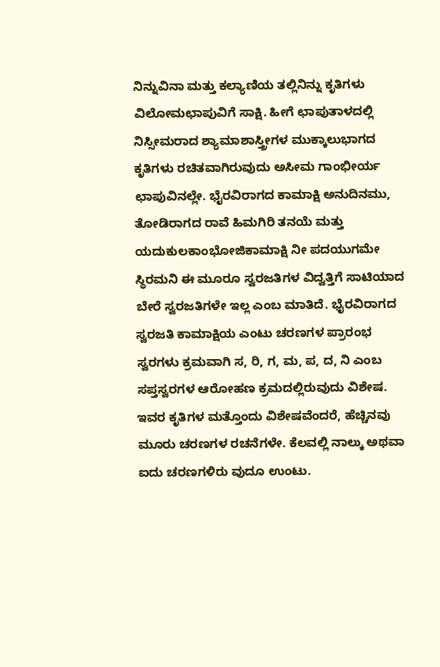ನಿನ್ನುವಿನಾ ಮತ್ತು ಕಲ್ಯಾಣಿಯ ತಲ್ಲಿನಿನ್ನು ಕೃತಿಗಳು ವಿಲೋಮಛಾಪುವಿಗೆ ಸಾಕ್ಷಿ. ಹೀಗೆ ಛಾಪುತಾಳದಲ್ಲಿ ನಿಸ್ಸೀಮರಾದ ಶ್ಯಾಮಾಶಾಸ್ತ್ರೀಗಳ ಮುಕ್ಕಾಲುಭಾಗದ ಕೃತಿಗಳು ರಚಿತವಾಗಿರುವುದು ಅಸೀಮ ಗಾಂಭೀರ್ಯ ಛಾಪುವಿನಲ್ಲೇ. ಭೈರವಿರಾಗದ ಕಾಮಾಕ್ಷಿ ಅನುದಿನಮು, ತೋಡಿರಾಗದ ರಾವೆ ಹಿಮಗಿರಿ ತನಯೆ ಮತ್ತು ಯದುಕುಲಕಾಂಭೋಜಿಕಾಮಾಕ್ಷಿ ನೀ ಪದಯುಗಮೇ ಸ್ಥಿರಮನಿ ಈ ಮೂರೂ ಸ್ವರಜತಿಗಳ ವಿದ್ವತ್ತಿಗೆ ಸಾಟಿಯಾದ ಬೇರೆ ಸ್ವರಜತಿಗಳೇ ಇಲ್ಲ ಎಂಬ ಮಾತಿದೆ. ಭೈರವಿರಾಗದ ಸ್ವರಜತಿ ಕಾಮಾಕ್ಷಿಯ ಎಂಟು ಚರಣಗಳ ಪ್ರಾರಂಭ ಸ್ವರಗಳು ಕ್ರಮವಾಗಿ ಸ, ರಿ, ಗ, ಮ, ಪ, ದ, ನಿ ಎಂಬ ಸಪ್ತಸ್ವರಗಳ ಆರೋಹಣ ಕ್ರಮದಲ್ಲಿರುವುದು ವಿಶೇಷ. ಇವರ ಕೃತಿಗಳ ಮತ್ತೊಂದು ವಿಶೇಷವೆಂದರೆ, ಹೆಚ್ಚಿನವು ಮೂರು ಚರಣಗಳ ರಚನೆಗಳೇ. ಕೆಲವಲ್ಲಿ ನಾಲ್ಕು ಅಥವಾ ಐದು ಚರಣಗಳಿರು ವುದೂ ಉಂಟು.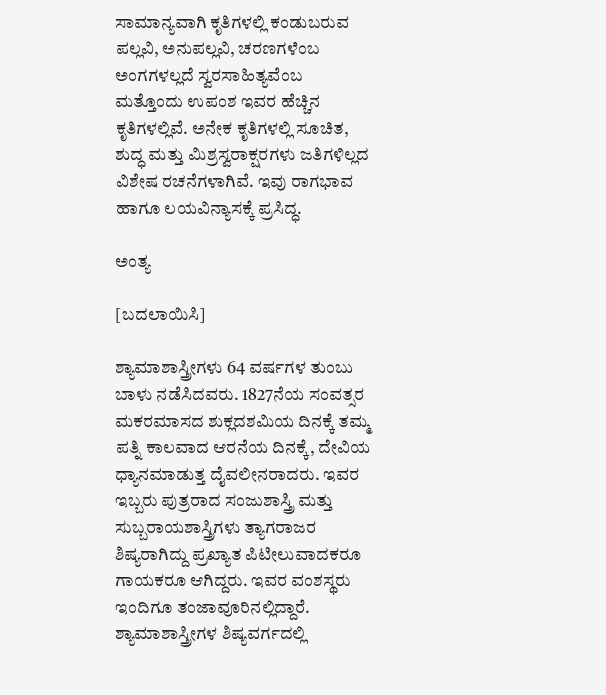ಸಾಮಾನ್ಯವಾಗಿ ಕೃತಿಗಳಲ್ಲಿ ಕಂಡುಬರುವ ಪಲ್ಲವಿ, ಅನುಪಲ್ಲವಿ, ಚರಣಗಳೆಂಬ ಅಂಗಗಳಲ್ಲದೆ ಸ್ವರಸಾಹಿತ್ಯವೆಂಬ ಮತ್ತೊಂದು ಉಪಂಶ ಇವರ ಹೆಚ್ಚಿನ ಕೃತಿಗಳಲ್ಲಿವೆ. ಅನೇಕ ಕೃತಿಗಳಲ್ಲಿ ಸೂಚಿತ, ಶುದ್ಧ ಮತ್ತು ಮಿಶ್ರಸ್ವರಾಕ್ಷರಗಳು ಜತಿಗಳಿಲ್ಲದ ವಿಶೇಷ ರಚನೆಗಳಾಗಿವೆ. ಇವು ರಾಗಭಾವ ಹಾಗೂ ಲಯವಿನ್ಯಾಸಕ್ಕೆ ಪ್ರಸಿದ್ಧ.

ಅಂತ್ಯ

[ಬದಲಾಯಿಸಿ]

ಶ್ಯಾಮಾಶಾಸ್ತ್ರೀಗಳು 64 ವರ್ಷಗಳ ತುಂಬು ಬಾಳು ನಡೆಸಿದವರು. 1827ನೆಯ ಸಂವತ್ಸರ ಮಕರಮಾಸದ ಶುಕ್ಲದಶಮಿಯ ದಿನಕ್ಕೆ ತಮ್ಮ ಪತ್ನಿ ಕಾಲವಾದ ಆರನೆಯ ದಿನಕ್ಕೆ, ದೇವಿಯ ಧ್ಯಾನಮಾಡುತ್ತ ದೈವಲೀನರಾದರು. ಇವರ ಇಬ್ಬರು ಪುತ್ರರಾದ ಸಂಜುಶಾಸ್ತ್ರಿ ಮತ್ತು ಸುಬ್ಬರಾಯಶಾಸ್ತ್ರಿಗಳು ತ್ಯಾಗರಾಜರ ಶಿಷ್ಯರಾಗಿದ್ದು ಪ್ರಖ್ಯಾತ ಪಿಟೀಲುವಾದಕರೂ ಗಾಯಕರೂ ಆಗಿದ್ದರು. ಇವರ ವಂಶಸ್ಥರು ಇಂದಿಗೂ ತಂಜಾವೂರಿನಲ್ಲಿದ್ದಾರೆ. ಶ್ಯಾಮಾಶಾಸ್ತ್ರೀಗಳ ಶಿಷ್ಯವರ್ಗದಲ್ಲಿ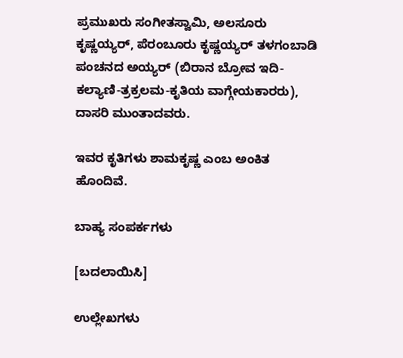ಪ್ರಮುಖರು ಸಂಗೀತಸ್ವಾಮಿ, ಅಲಸೂರು ಕೃಷ್ಣಯ್ಯರ್, ಪೆರಂಬೂರು ಕೃಷ್ಣಯ್ಯರ್ ತಳಗಂಬಾಡಿ ಪಂಚನದ ಅಯ್ಯರ್ (ಬಿರಾನ ಬ್ರೋವ ಇದಿ-ಕಲ್ಯಾಣಿ-ತ್ರಕ್ರಲಮ-ಕೃತಿಯ ವಾಗ್ಗೇಯಕಾರರು), ದಾಸರಿ ಮುಂತಾದವರು.

ಇವರ ಕೃತಿಗಳು ಶಾಮಕೃಷ್ಣ ಎಂಬ ಅಂಕಿತ ಹೊಂದಿವೆ.

ಬಾಹ್ಯ ಸಂಪರ್ಕಗಳು

[ಬದಲಾಯಿಸಿ]

ಉಲ್ಲೇಖಗಳು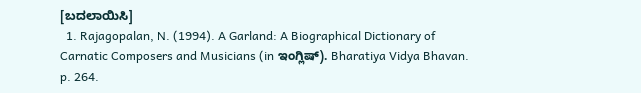[ಬದಲಾಯಿಸಿ]
  1. Rajagopalan, N. (1994). A Garland: A Biographical Dictionary of Carnatic Composers and Musicians (in ಇಂಗ್ಲಿಷ್). Bharatiya Vidya Bhavan. p. 264.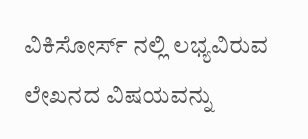ವಿಕಿಸೋರ್ಸ್ ನಲ್ಲಿ ಲಭ್ಯವಿರುವ ಲೇಖನದ ವಿಷಯವನ್ನು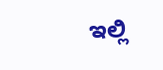ಇಲ್ಲಿ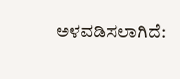ಅಳವಡಿಸಲಾಗಿದೆ: